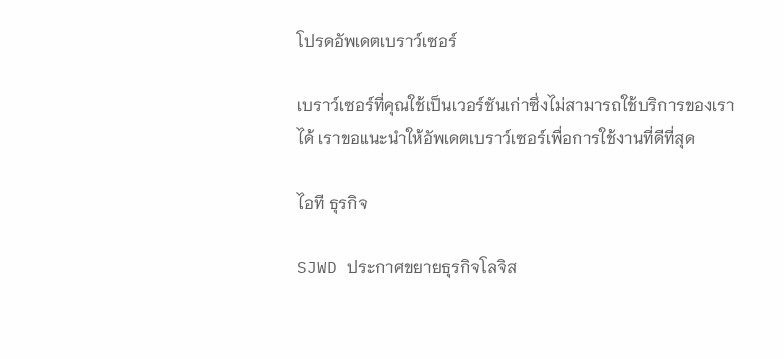โปรดอัพเดตเบราว์เซอร์

เบราว์เซอร์ที่คุณใช้เป็นเวอร์ชันเก่าซึ่งไม่สามารถใช้บริการของเราได้ เราขอแนะนำให้อัพเดตเบราว์เซอร์เพื่อการใช้งานที่ดีที่สุด

ไอที ธุรกิจ

SJWD ประกาศขยายธุรกิจโลจิส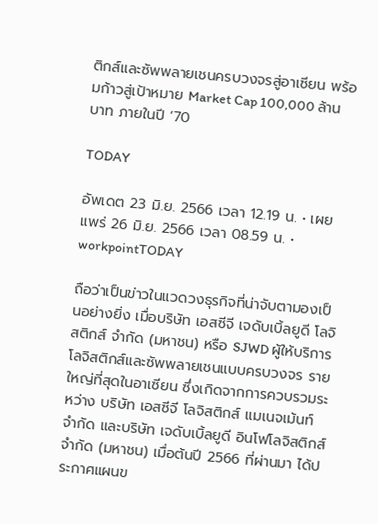ติกส์และซัพพลายเชนครบวงจรสู่อาเซียน พร้อมก้าวสู่เป้าหมาย Market Cap 100,000 ล้านบาท ภายในปี ‘70

TODAY

อัพเดต 23 มิ.ย. 2566 เวลา 12.19 น. • เผยแพร่ 26 มิ.ย. 2566 เวลา 08.59 น. • workpointTODAY

ถือว่าเป็นข่าวในแวดวงธุรกิจที่น่าจับตามองเป็นอย่างยิ่ง เมื่อบริษัท เอสซีจี เจดับเบิ้ลยูดี โลจิสติกส์ จำกัด (มหาชน) หรือ SJWD ผู้ให้บริการโลจิสติกส์และซัพพลายเชนแบบครบวงจร รายใหญ่ที่สุดในอาเซียน ซึ่งเกิดจากการควบรวมระหว่าง บริษัท เอสซีจี โลจิสติกส์ แมเนจเม้นท์ จำกัด และบริษัท เจดับเบิ้ลยูดี อินโฟโลจิสติกส์ จำกัด (มหาชน) เมื่อต้นปี 2566 ที่ผ่านมา ได้ประกาศแผนข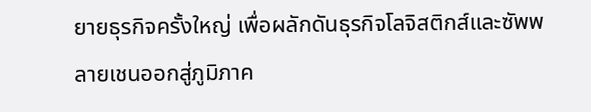ยายธุรกิจครั้งใหญ่ เพื่อผลักดันธุรกิจโลจิสติกส์และซัพพลายเชนออกสู่ภูมิภาค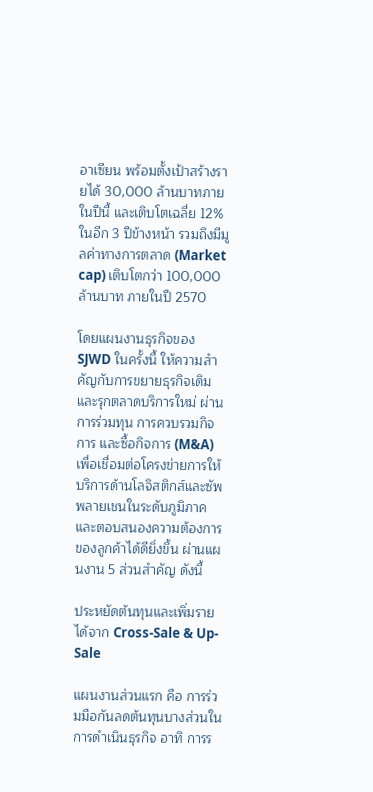อาเซียน พร้อมตั้งเป้าสร้างรายได้ 30,000 ล้านบาทภายในปีนี้ และเติบโตเฉลี่ย 12% ในอีก 3 ปีข้างหน้า รวมถึงมีมูลค่าทางการตลาด (Market cap) เติบโตกว่า 100,000 ล้านบาท ภายในปี 2570

โดยแผนงานธุรกิจของ SJWD ในครั้งนี้ ให้ความสำคัญกับการขยายธุรกิจเดิม และรุกตลาดบริการใหม่ ผ่านการร่วมทุน การควบรวมกิจการ และซื้อกิจการ (M&A) เพื่อเชื่อมต่อโครงข่ายการให้บริการด้านโลจิสติกส์และซัพพลายเชนในระดับภูมิภาค และตอบสนองความต้องการของลูกค้าได้ดียิ่งขึ้น ผ่านแผนงาน 5 ส่วนสำคัญ ดังนี้

ประหยัดต้นทุนและเพิ่มรายได้จาก Cross-Sale & Up-Sale

แผนงานส่วนแรก คือ การร่วมมือกันลดต้นทุนบางส่วนในการดำเนินธุรกิจ อาทิ การร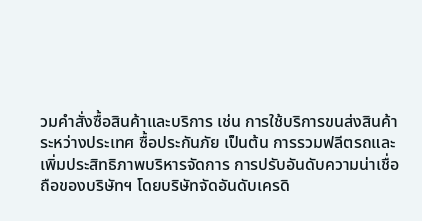วมคำสั่งซื้อสินค้าและบริการ เช่น การใช้บริการขนส่งสินค้าระหว่างประเทศ ซื้อประกันภัย เป็นต้น การรวมฟลีตรถและเพิ่มประสิทธิภาพบริหารจัดการ การปรับอันดับความน่าเชื่อถือของบริษัทฯ โดยบริษัทจัดอันดับเครดิ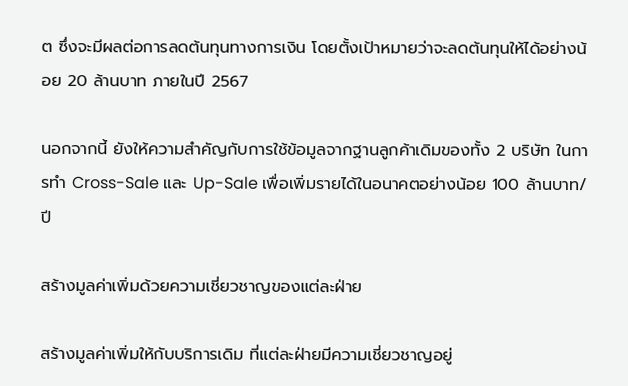ต ซึ่งจะมีผลต่อการลดต้นทุนทางการเงิน โดยตั้งเป้าหมายว่าจะลดต้นทุนให้ได้อย่างน้อย 20 ล้านบาท ภายในปี 2567

นอกจากนี้ ยังให้ความสำคัญกับการใช้ข้อมูลจากฐานลูกค้าเดิมของทั้ง 2 บริษัท ในการทำ Cross-Sale และ Up-Sale เพื่อเพิ่มรายได้ในอนาคตอย่างน้อย 100 ล้านบาท/ปี

สร้างมูลค่าเพิ่มด้วยความเชี่ยวชาญของแต่ละฝ่าย

สร้างมูลค่าเพิ่มให้กับบริการเดิม ที่แต่ละฝ่ายมีความเชี่ยวชาญอยู่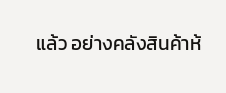แล้ว อย่างคลังสินค้าห้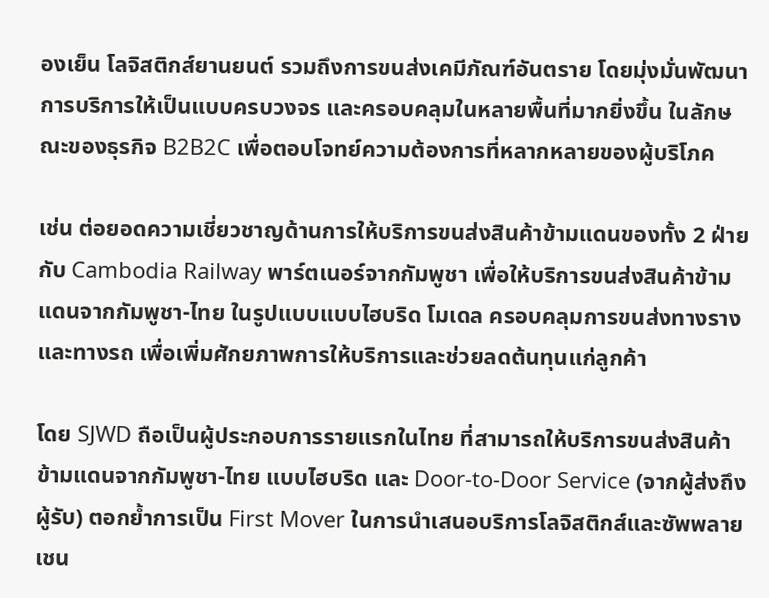องเย็น โลจิสติกส์ยานยนต์ รวมถึงการขนส่งเคมีภัณฑ์อันตราย โดยมุ่งมั่นพัฒนาการบริการให้เป็นแบบครบวงจร และครอบคลุมในหลายพื้นที่มากยิ่งขึ้น ในลักษณะของธุรกิจ B2B2C เพื่อตอบโจทย์ความต้องการที่หลากหลายของผู้บริโภค

เช่น ต่อยอดความเชี่ยวชาญด้านการให้บริการขนส่งสินค้าข้ามแดนของทั้ง 2 ฝ่าย กับ Cambodia Railway พาร์ตเนอร์จากกัมพูชา เพื่อให้บริการขนส่งสินค้าข้ามแดนจากกัมพูชา-ไทย ในรูปแบบแบบไฮบริด โมเดล ครอบคลุมการขนส่งทางรางและทางรถ เพื่อเพิ่มศักยภาพการให้บริการและช่วยลดต้นทุนแก่ลูกค้า

โดย SJWD ถือเป็นผู้ประกอบการรายแรกในไทย ที่สามารถให้บริการขนส่งสินค้าข้ามแดนจากกัมพูชา-ไทย แบบไฮบริด และ Door-to-Door Service (จากผู้ส่งถึงผู้รับ) ตอกย้ำการเป็น First Mover ในการนำเสนอบริการโลจิสติกส์และซัพพลายเชน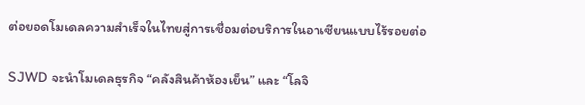ต่อยอดโมเดลความสำเร็จในไทยสู่การเชื่อมต่อบริการในอาเซียนแบบไร้รอยต่อ

SJWD จะนำโมเดลธุรกิจ “คลังสินค้าห้องเย็น” และ “โลจิ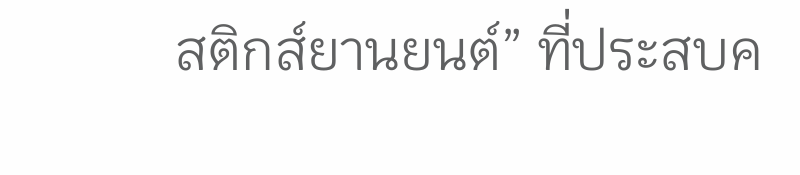สติกส์ยานยนต์” ที่ประสบค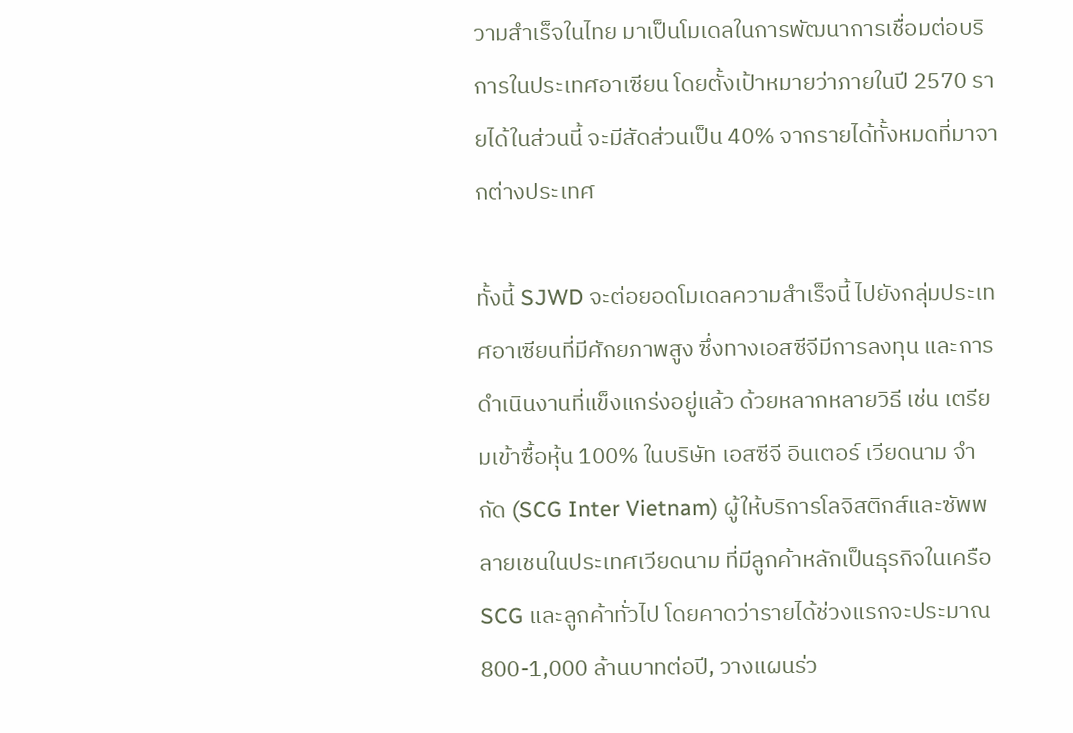วามสำเร็จในไทย มาเป็นโมเดลในการพัฒนาการเชื่อมต่อบริการในประเทศอาเซียน โดยตั้งเป้าหมายว่าภายในปี 2570 รายได้ในส่วนนี้ จะมีสัดส่วนเป็น 40% จากรายได้ทั้งหมดที่มาจากต่างประเทศ

ทั้งนี้ SJWD จะต่อยอดโมเดลความสำเร็จนี้ ไปยังกลุ่มประเทศอาเซียนที่มีศักยภาพสูง ซึ่งทางเอสซีจีมีการลงทุน และการดำเนินงานที่แข็งแกร่งอยู่แล้ว ด้วยหลากหลายวิธี เช่น เตรียมเข้าซื้อหุ้น 100% ในบริษัท เอสซีจี อินเตอร์ เวียดนาม จำกัด (SCG Inter Vietnam) ผู้ให้บริการโลจิสติกส์และซัพพลายเชนในประเทศเวียดนาม ที่มีลูกค้าหลักเป็นธุรกิจในเครือ SCG และลูกค้าทั่วไป โดยคาดว่ารายได้ช่วงแรกจะประมาณ 800-1,000 ล้านบาทต่อปี, วางแผนร่ว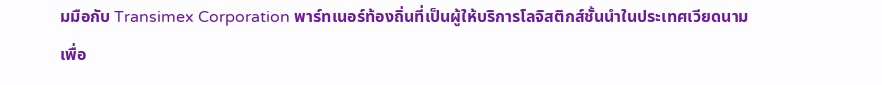มมือกับ Transimex Corporation พาร์ทเนอร์ท้องถิ่นที่เป็นผู้ให้บริการโลจิสติกส์ชั้นนำในประเทศเวียดนาม เพื่อ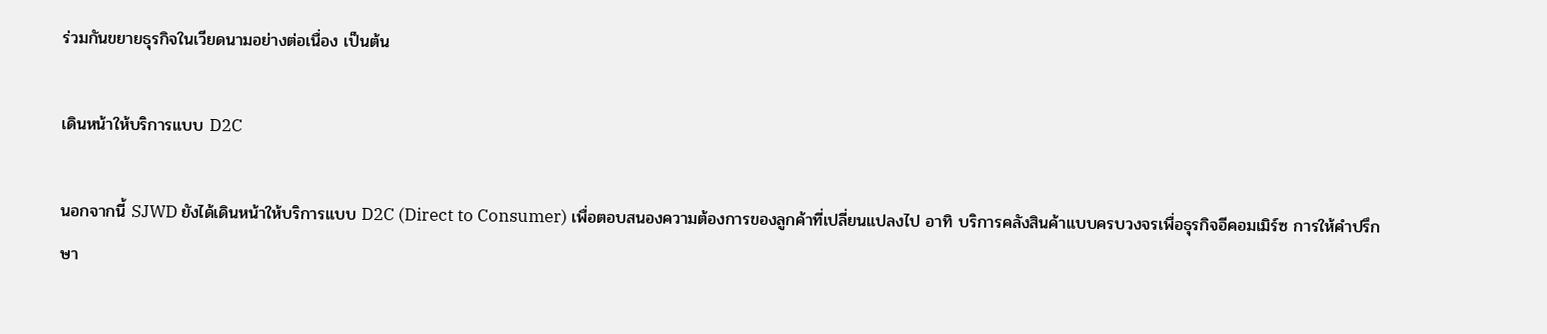ร่วมกันขยายธุรกิจในเวียดนามอย่างต่อเนื่อง เป็นต้น

เดินหน้าให้บริการแบบ D2C

นอกจากนี้ SJWD ยังได้เดินหน้าให้บริการแบบ D2C (Direct to Consumer) เพื่อตอบสนองความต้องการของลูกค้าที่เปลี่ยนแปลงไป อาทิ บริการคลังสินค้าแบบครบวงจรเพื่อธุรกิจอีคอมเมิร์ซ การให้คำปรึกษา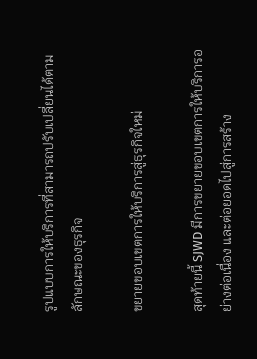รูปแบบการให้บริการที่สามารถปรับเปลี่ยนได้ตามลักษณะของธุรกิจ

ขยายขอบเขตการให้บริการสู่ธุรกิจใหม่

สุดท้ายนี้ SJWD มีการขยายขอบเขตการให้บริการอย่างต่อเนื่อง และต่อยอดไปสู่การสร้าง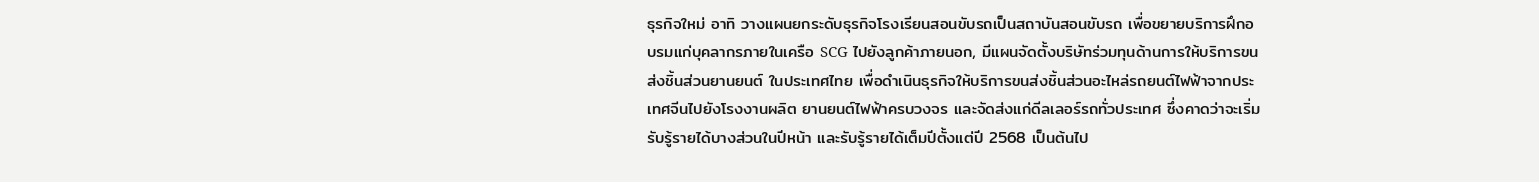ธุรกิจใหม่ อาทิ วางแผนยกระดับธุรกิจโรงเรียนสอนขับรถเป็นสถาบันสอนขับรถ เพื่อขยายบริการฝึกอบรมแก่บุคลากรภายในเครือ SCG ไปยังลูกค้าภายนอก, มีแผนจัดตั้งบริษัทร่วมทุนด้านการให้บริการขนส่งชิ้นส่วนยานยนต์ ในประเทศไทย เพื่อดำเนินธุรกิจให้บริการขนส่งชิ้นส่วนอะไหล่รถยนต์ไฟฟ้าจากประเทศจีนไปยังโรงงานผลิต ยานยนต์ไฟฟ้าครบวงจร และจัดส่งแก่ดีลเลอร์รถทั่วประเทศ ซึ่งคาดว่าจะเริ่มรับรู้รายได้บางส่วนในปีหน้า และรับรู้รายได้เต็มปีตั้งแต่ปี 2568 เป็นต้นไป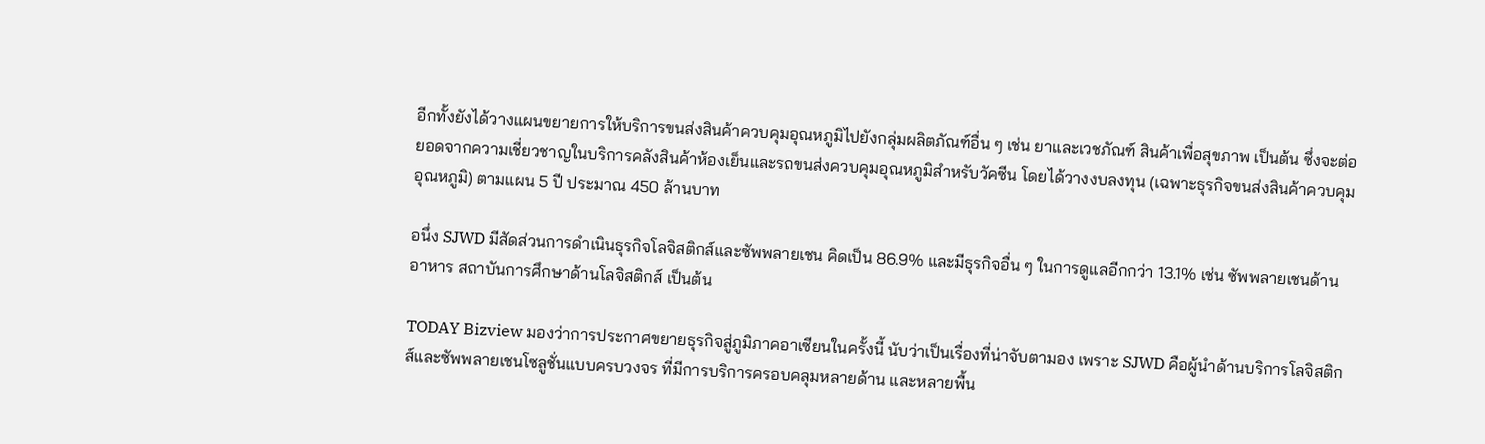อีกทั้งยังได้วางแผนขยายการให้บริการขนส่งสินค้าควบคุมอุณหภูมิไปยังกลุ่มผลิตภัณฑ์อื่น ๆ เช่น ยาและเวชภัณฑ์ สินค้าเพื่อสุขภาพ เป็นต้น ซึ่งจะต่อยอดจากความเชี่ยวชาญในบริการคลังสินค้าห้องเย็นและรถขนส่งควบคุมอุณหภูมิสำหรับวัคซีน โดยได้วางงบลงทุน (เฉพาะธุรกิจขนส่งสินค้าควบคุมอุณหภูมิ) ตามแผน 5 ปี ประมาณ 450 ล้านบาท

อนึ่ง SJWD มีสัดส่วนการดำเนินธุรกิจโลจิสติกส์และซัพพลายเชน คิดเป็น 86.9% และมีธุรกิจอื่น ๆ ในการดูแลอีกกว่า 13.1% เช่น ซัพพลายเชนด้านอาหาร สถาบันการศึกษาด้านโลจิสติกส์ เป็นต้น

TODAY Bizview มองว่าการประกาศขยายธุรกิจสู่ภูมิภาคอาเซียนในครั้งนี้ นับว่าเป็นเรื่องที่น่าจับตามอง เพราะ SJWD คือผู้นำด้านบริการโลจิสติกส์และซัพพลายเชนโซลูชั่นแบบครบวงจร ที่มีการบริการครอบคลุมหลายด้าน และหลายพื้น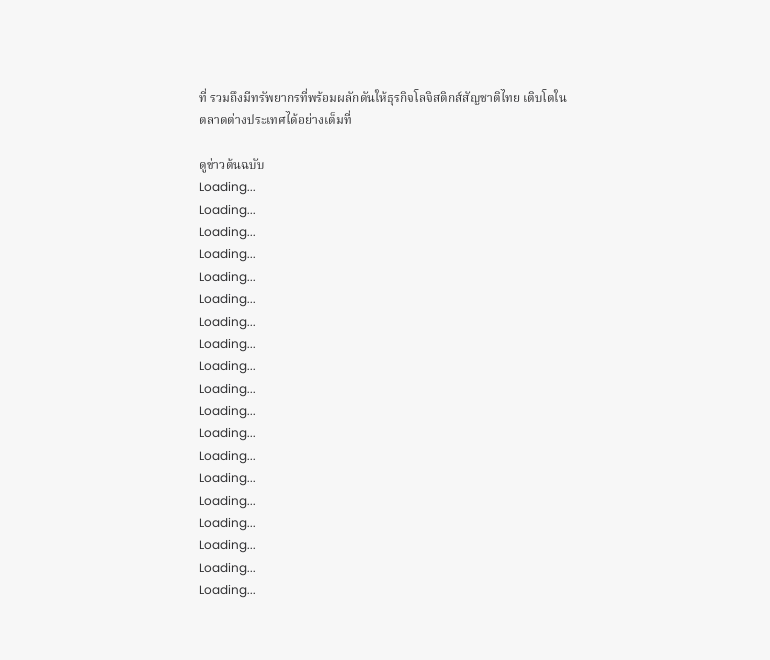ที่ รวมถึงมีทรัพยากรที่พร้อมผลักดันให้ธุรกิจโลจิสติกส์สัญชาติไทย เติบโตในตลาดต่างประเทศได้อย่างเต็มที่

ดูข่าวต้นฉบับ
Loading...
Loading...
Loading...
Loading...
Loading...
Loading...
Loading...
Loading...
Loading...
Loading...
Loading...
Loading...
Loading...
Loading...
Loading...
Loading...
Loading...
Loading...
Loading...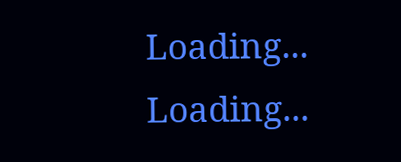Loading...
Loading...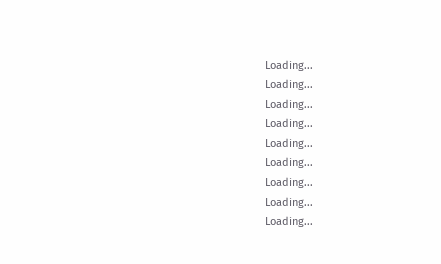Loading...
Loading...
Loading...
Loading...
Loading...
Loading...
Loading...
Loading...
Loading...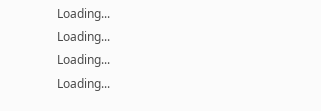Loading...
Loading...
Loading...
Loading...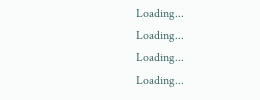Loading...
Loading...
Loading...
Loading...